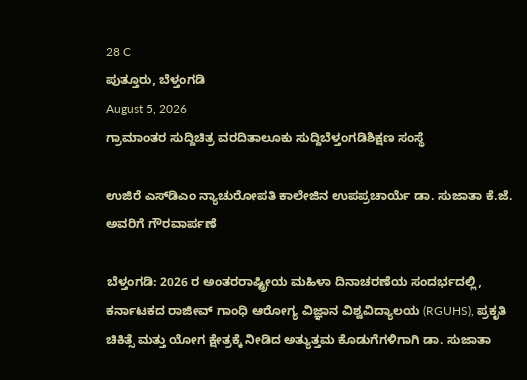28 C
ಪುತ್ತೂರು, ಬೆಳ್ತಂಗಡಿ
August 5, 2026
ಗ್ರಾಮಾಂತರ ಸುದ್ದಿಚಿತ್ರ ವರದಿತಾಲೂಕು ಸುದ್ದಿಬೆಳ್ತಂಗಡಿಶಿಕ್ಷಣ ಸಂಸ್ಥೆ

ಉಜಿರೆ ಎಸ್‌ಡಿಎಂ ನ್ಯಾಚುರೋಪತಿ ಕಾಲೇಜಿನ ಉಪಪ್ರಚಾರ್ಯೆ ಡಾ. ಸುಜಾತಾ ಕೆ.ಜೆ. ಅವರಿಗೆ ಗೌರವಾರ್ಪಣೆ

ಬೆಳ್ತಂಗಡಿ: 2026 ರ ಅಂತರರಾಷ್ಟ್ರೀಯ ಮಹಿಳಾ ದಿನಾಚರಣೆಯ ಸಂದರ್ಭದಲ್ಲಿ, ಕರ್ನಾಟಕದ ರಾಜೀವ್ ಗಾಂಧಿ ಆರೋಗ್ಯ ವಿಜ್ಞಾನ ವಿಶ್ವವಿದ್ಯಾಲಯ (RGUHS), ಪ್ರಕೃತಿ ಚಿಕಿತ್ಸೆ ಮತ್ತು ಯೋಗ ಕ್ಷೇತ್ರಕ್ಕೆ ನೀಡಿದ ಅತ್ಯುತ್ತಮ ಕೊಡುಗೆಗಳಿಗಾಗಿ ಡಾ. ಸುಜಾತಾ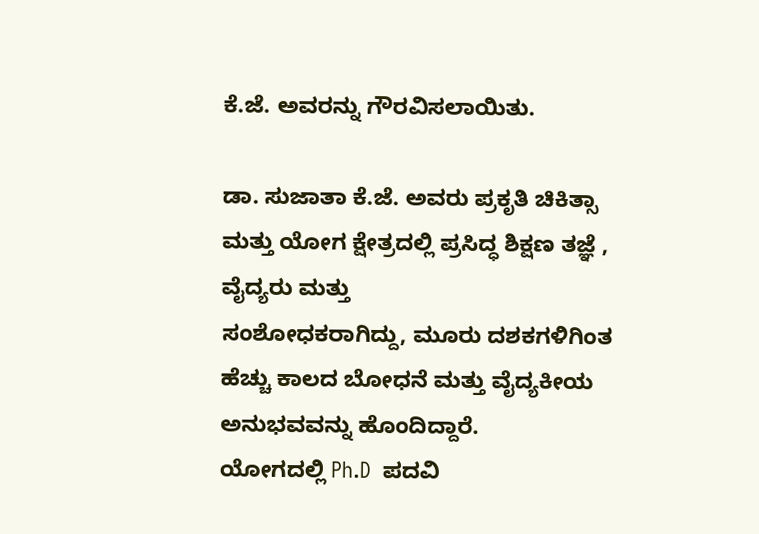ಕೆ.ಜೆ. ಅವರನ್ನು ಗೌರವಿಸಲಾಯಿತು.

ಡಾ. ಸುಜಾತಾ ಕೆ.ಜೆ. ಅವರು ಪ್ರಕೃತಿ ಚಿಕಿತ್ಸಾ ಮತ್ತು ಯೋಗ ಕ್ಷೇತ್ರದಲ್ಲಿ ಪ್ರಸಿದ್ಧ ಶಿಕ್ಷಣ ತಜ್ಞೆ , ವೈದ್ಯರು ಮತ್ತು
ಸಂಶೋಧಕರಾಗಿದ್ದು, ಮೂರು ದಶಕಗಳಿಗಿಂತ ಹೆಚ್ಚು ಕಾಲದ ಬೋಧನೆ ಮತ್ತು ವೈದ್ಯಕೀಯ ಅನುಭವವನ್ನು ಹೊಂದಿದ್ದಾರೆ.
ಯೋಗದಲ್ಲಿ Ph.D  ಪದವಿ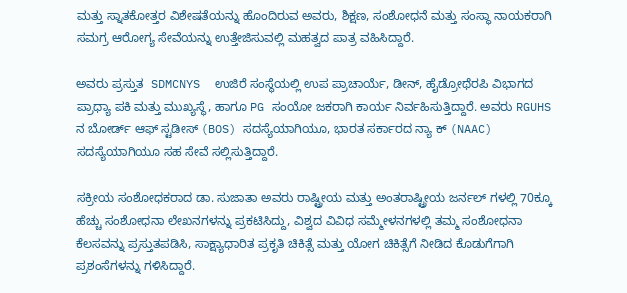ಮತ್ತು ಸ್ನಾತಕೋತ್ತರ ವಿಶೇಷತೆಯನ್ನು ಹೊಂದಿರುವ ಅವರು, ಶಿಕ್ಷಣ, ಸಂಶೋಧನೆ ಮತ್ತು ಸಂಸ್ಥಾ ನಾಯಕರಾಗಿ ಸಮಗ್ರ ಆರೋಗ್ಯ ಸೇವೆಯನ್ನು ಉತ್ತೇಜಿಸುವಲ್ಲಿ ಮಹತ್ವದ ಪಾತ್ರ ವಹಿಸಿದ್ದಾರೆ.

ಅವರು ಪ್ರಸ್ತುತ  SDMCNYS  ಉಜಿರೆ ಸಂಸ್ಥೆಯಲ್ಲಿ ಉಪ ಪ್ರಾಚಾರ್ಯೆ, ಡೀನ್, ಹೈಡ್ರೋಥೆರಪಿ ವಿಭಾಗದ
ಪ್ರಾಧ್ಯಾ ಪಕಿ ಮತ್ತು ಮುಖ್ಯಸ್ಥೆ, ಹಾಗೂ PG ಸಂಯೋ ಜಕರಾಗಿ ಕಾರ್ಯ ನಿರ್ವಹಿಸುತ್ತಿದ್ದಾರೆ. ಅವರು RGUHS ನ ಬೋರ್ಡ್ ಆಫ್ ಸ್ಟಡೀಸ್ (BOS) ಸದಸ್ಯೆಯಾಗಿಯೂ, ಭಾರತ ಸರ್ಕಾರದ ನ್ಯಾ ಕ್ (NAAC) ಸದಸ್ಯೆಯಾಗಿಯೂ ಸಹ ಸೇವೆ ಸಲ್ಲಿಸುತ್ತಿದ್ದಾರೆ.

ಸಕ್ರೀಯ ಸಂಶೋಧಕರಾದ ಡಾ. ಸುಜಾತಾ ಅವರು ರಾಷ್ಟ್ರೀಯ ಮತ್ತು ಅಂತರಾಷ್ಟ್ರೀಯ ಜರ್ನಲ್ ಗಳಲ್ಲಿ 70ಕ್ಕೂ ಹೆಚ್ಚು ಸಂಶೋಧನಾ ಲೇಖನಗಳನ್ನು ಪ್ರಕಟಿಸಿದ್ದು, ವಿಶ್ವದ ವಿವಿಧ ಸಮ್ಮೇಳನಗಳಲ್ಲಿ ತಮ್ಮ ಸಂಶೋಧನಾ ಕೆಲಸವನ್ನು ಪ್ರಸ್ತುತಪಡಿಸಿ, ಸಾಕ್ಷ್ಯಾಧಾರಿತ ಪ್ರಕೃತಿ ಚಿಕಿತ್ಸೆ ಮತ್ತು ಯೋಗ ಚಿಕಿತ್ಸೆಗೆ ನೀಡಿದ ಕೊಡುಗೆಗಾಗಿ ಪ್ರಶಂಸೆಗಳನ್ನು ಗಳಿಸಿದ್ದಾರೆ.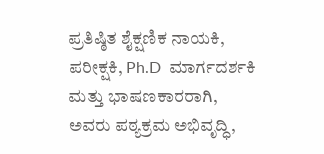ಪ್ರತಿಷ್ಠಿತ ಶೈಕ್ಷಣಿಕ ನಾಯಕಿ, ಪರೀಕ್ಷಕಿ, Ph.D  ಮಾರ್ಗದರ್ಶಕಿ ಮತ್ತು ಭಾಷಣಕಾರರಾಗಿ, ಅವರು ಪಠ್ಯಕ್ರಮ ಅಭಿವೃದ್ಧಿ,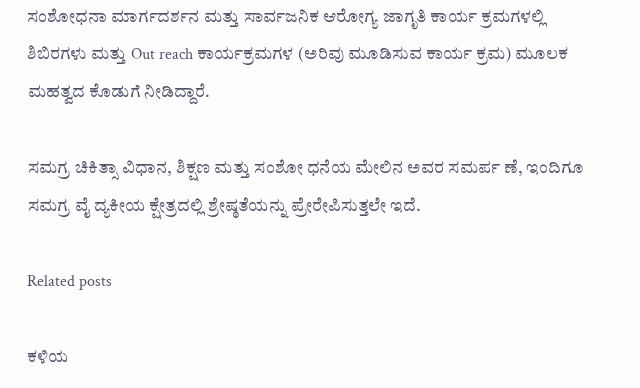ಸಂಶೋಧನಾ ಮಾರ್ಗದರ್ಶನ ಮತ್ತು ಸಾರ್ವಜನಿಕ ಆರೋಗ್ಯ ಜಾಗೃತಿ ಕಾರ್ಯ ಕ್ರಮಗಳಲ್ಲಿ ಶಿಬಿರಗಳು ಮತ್ತು Out reach ಕಾರ್ಯಕ್ರಮಗಳ (ಅರಿವು ಮೂಡಿಸುವ ಕಾರ್ಯ ಕ್ರಮ) ಮೂಲಕ ಮಹತ್ವದ ಕೊಡುಗೆ ನೀಡಿದ್ದಾರೆ.

ಸಮಗ್ರ ಚಿಕಿತ್ಸಾ ವಿಧಾನ, ಶಿಕ್ಷಣ ಮತ್ತು ಸಂಶೋ ಧನೆಯ ಮೇಲಿನ ಅವರ ಸಮರ್ಪ ಣೆ, ಇಂದಿಗೂ ಸಮಗ್ರ ವೈ ದ್ಯಕೀಯ ಕ್ಷೇತ್ರದಲ್ಲಿ ಶ್ರೇಷ್ಠತೆಯನ್ನು ಪ್ರೇರೇಪಿಸುತ್ತಲೇ ಇದೆ.

Related posts

ಕಳಿಯ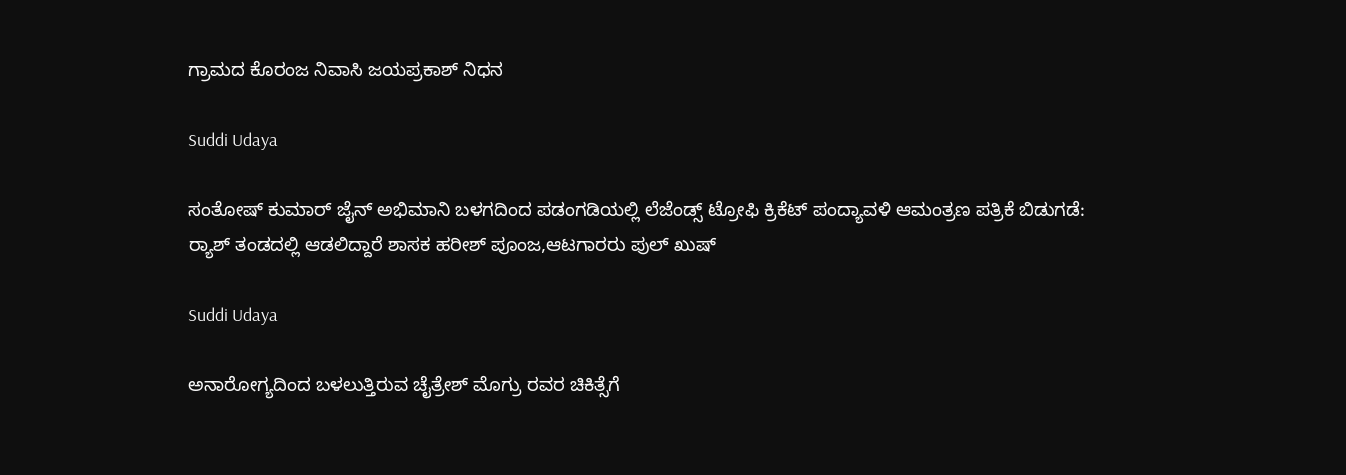ಗ್ರಾಮದ ಕೊರಂಜ ನಿವಾಸಿ ಜಯಪ್ರಕಾಶ್ ನಿಧನ

Suddi Udaya

ಸಂತೋಷ್ ಕುಮಾರ್ ಜೈನ್ ಅಭಿಮಾನಿ ಬಳಗದಿಂದ ಪಡಂಗಡಿಯಲ್ಲಿ ಲೆಜೆಂಡ್ಸ್ ಟ್ರೋಫಿ ಕ್ರಿಕೆಟ್ ಪಂದ್ಯಾವಳಿ ಆಮಂತ್ರಣ ಪತ್ರಿಕೆ ಬಿಡುಗಡೆ: ರ್‍ಯಾಶ್ ತಂಡದಲ್ಲಿ ಆಡಲಿದ್ದಾರೆ ಶಾಸಕ ಹರೀಶ್ ಪೂಂಜ,ಆಟಗಾರರು ಪುಲ್ ಖುಷ್

Suddi Udaya

ಅನಾರೋಗ್ಯದಿಂದ ಬಳಲುತ್ತಿರುವ ಚೈತ್ರೇಶ್ ಮೊಗ್ರು ರವರ ಚಿಕಿತ್ಸೆಗೆ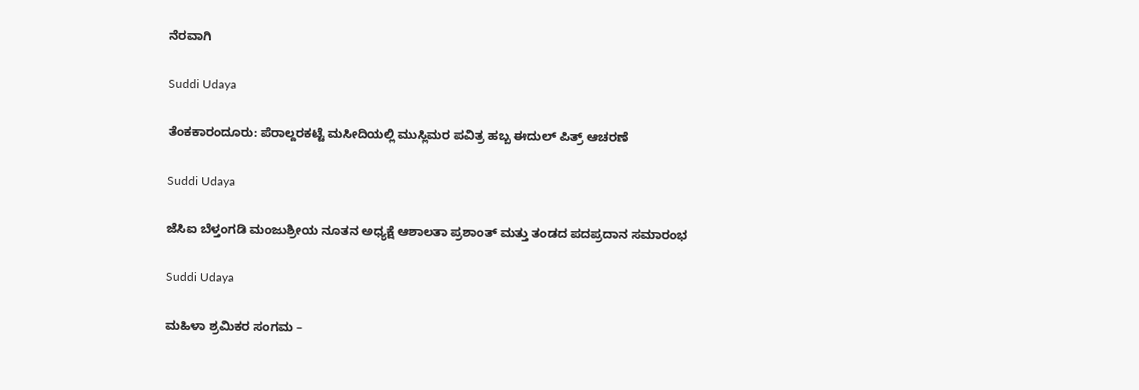ನೆರವಾಗಿ

Suddi Udaya

ತೆಂಕಕಾರಂದೂರು: ಪೆರಾಲ್ದರಕಟ್ಟೆ ಮಸೀದಿಯಲ್ಲಿ ಮುಸ್ಲಿಮರ ಪವಿತ್ರ ಹಬ್ಬ ಈದುಲ್ ಪಿತ್ರ್ ಆಚರಣೆ

Suddi Udaya

ಜೆಸಿಐ ಬೆಳ್ತಂಗಡಿ ಮಂಜುಶ್ರೀಯ ನೂತನ ಅಧ್ಯಕ್ಷೆ ಆಶಾಲತಾ ಪ್ರಶಾಂತ್ ಮತ್ತು ತಂಡದ ಪದಪ್ರದಾನ ಸಮಾರಂಭ

Suddi Udaya

ಮಹಿಳಾ ಶ್ರಮಿಕರ ಸಂಗಮ –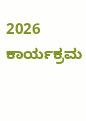2026 ಕಾರ್ಯಕ್ರಮ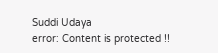Suddi Udaya
error: Content is protected !!